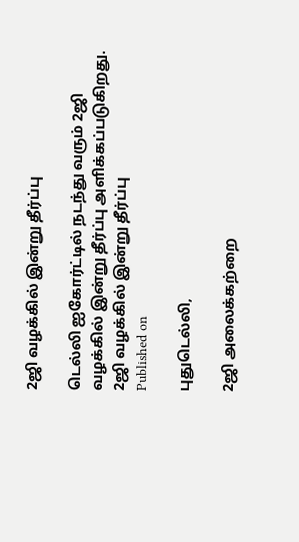2ஜி வழக்கில் இன்று தீர்ப்பு

டெல்லி ஐகோர்ட்டில் நடந்து வரும் 2ஜி வழக்கில் இன்று தீர்ப்பு அளிக்கப்படுகிறது.
2ஜி வழக்கில் இன்று தீர்ப்பு
Published on

புதுடெல்லி,

2ஜி அலைக்கற்றை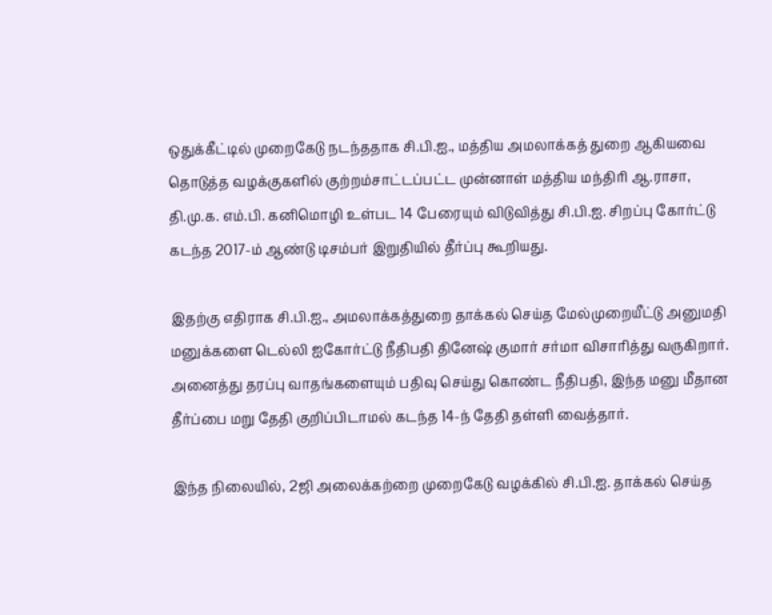ஒதுக்கீட்டில் முறைகேடு நடந்ததாக சி.பி.ஐ., மத்திய அமலாக்கத் துறை ஆகியவை தொடுத்த வழக்குகளில் குற்றம்சாட்டப்பட்ட முன்னாள் மத்திய மந்திரி ஆ.ராசா, தி.மு.க. எம்.பி. கனிமொழி உள்பட 14 பேரையும் விடுவித்து சி.பி.ஐ. சிறப்பு கோர்ட்டு கடந்த 2017-ம் ஆண்டு டிசம்பர் இறுதியில் தீர்ப்பு கூறியது.

இதற்கு எதிராக சி.பி.ஐ., அமலாக்கத்துறை தாக்கல் செய்த மேல்முறையீட்டு அனுமதி மனுக்களை டெல்லி ஐகோர்ட்டு நீதிபதி தினேஷ் குமார் சர்மா விசாரித்து வருகிறார். அனைத்து தரப்பு வாதங்களையும் பதிவு செய்து கொண்ட நீதிபதி, இந்த மனு மீதான தீர்ப்பை மறு தேதி குறிப்பிடாமல் கடந்த 14-ந் தேதி தள்ளி வைத்தார்.

இந்த நிலையில், 2ஜி அலைக்கற்றை முறைகேடு வழக்கில் சி.பி.ஐ. தாக்கல் செய்த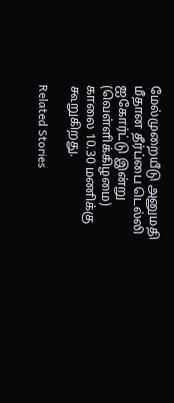மேல்முறையீடு அனுமதி மீதான தீர்ப்பை டெல்லி ஐகோர்ட்டு இன்று (வெள்ளிக்கிழமை) காலை 10.30 மணிக்கு கூறுகிறது.

Related Stories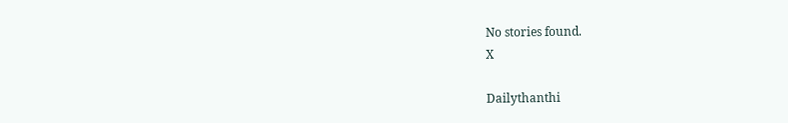No stories found.
X

Dailythanthi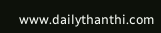www.dailythanthi.com